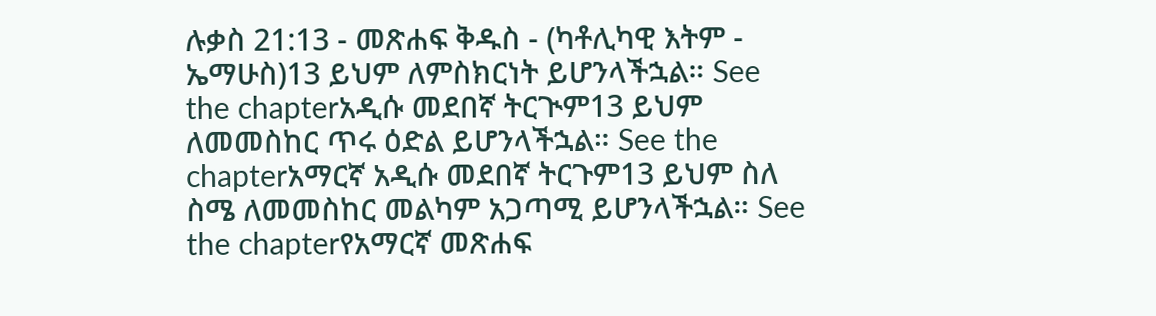ሉቃስ 21:13 - መጽሐፍ ቅዱስ - (ካቶሊካዊ እትም - ኤማሁስ)13 ይህም ለምስክርነት ይሆንላችኋል። See the chapterአዲሱ መደበኛ ትርጒም13 ይህም ለመመስከር ጥሩ ዕድል ይሆንላችኋል። See the chapterአማርኛ አዲሱ መደበኛ ትርጉም13 ይህም ስለ ስሜ ለመመስከር መልካም አጋጣሚ ይሆንላችኋል። See the chapterየአማርኛ መጽሐፍ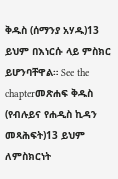ቅዱስ (ሰማንያ አሃዱ)13 ይህም በእነርሱ ላይ ምስክር ይሆንባቸዋል። See the chapterመጽሐፍ ቅዱስ (የብሉይና የሐዲስ ኪዳን መጻሕፍት)13 ይህም ለምስክርነት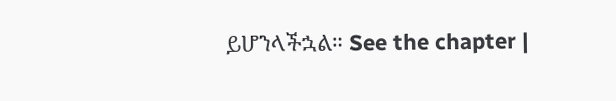ይሆንላችኋል። See the chapter |